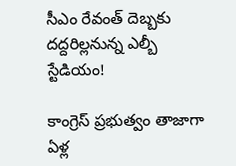సీఎం రేవంత్ దెబ్బకు దద్దరిల్లనున్న ఎల్బీ స్టేడియం!

కాంగ్రెస్ ప్రభుత్వం తాజాగా ఏళ్ల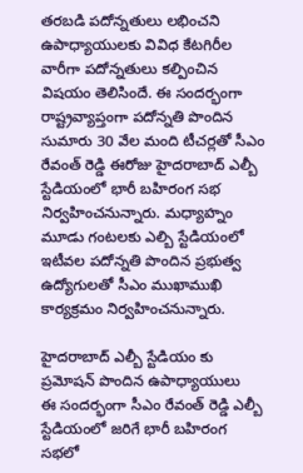తరబడి పదోన్నతులు లభించని ఉపాధ్యాయులకు వివిధ కేటగిరీల వారీగా పదోన్నతులు కల్పించిన విషయం తెలిసిందే. ఈ సందర్భంగా రాష్ట్రవ్యాప్తంగా పదోన్నతి పొందిన సుమారు 30 వేల మంది టీచర్లతో సీఎం రేవంత్ రెడ్డి ఈరోజు హైదరాబాద్ ఎల్బీ స్టేడియంలో భారీ బహిరంగ సభ నిర్వహించనున్నారు. మధ్యాహ్నం మూడు గంటలకు ఎల్బి స్టేడియంలో ఇటీవల పదోన్నతి పొందిన ప్రభుత్వ ఉద్యోగులతో సీఎం ముఖాముఖి కార్యక్రమం నిర్వహించనున్నారు.

హైదరాబాద్ ఎల్బీ స్టేడియం కు ప్రమోషన్ పొందిన ఉపాధ్యాయులు
ఈ సందర్భంగా సీఎం రేవంత్ రెడ్డి ఎల్బీ స్టేడియంలో జరిగే భారీ బహిరంగ సభలో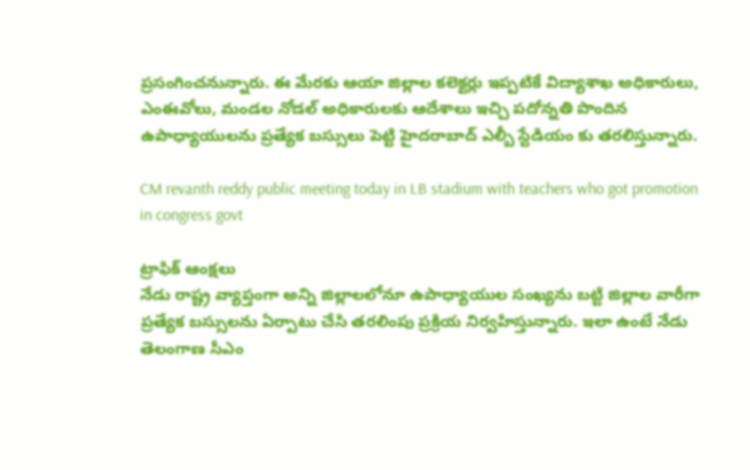ప్రసంగించనున్నారు. ఈ మేరకు ఆయా జిల్లాల కలెక్టర్లు ఇప్పటికే విద్యాశాఖ అధికారులు, ఎంఈవోలు, మండల నోడల్ అధికారులకు ఆదేశాలు ఇచ్చి పదోన్నతి పొందిన ఉపాధ్యాయులను ప్రత్యేక బస్సులు పెట్టి హైదరాబాద్ ఎల్బీ స్టేడియం కు తరలిస్తున్నారు.

CM revanth reddy public meeting today in LB stadium with teachers who got promotion in congress govt

ట్రాఫిక్ ఆంక్షలు
నేడు రాష్ట్ర వ్యాప్తంగా అన్ని జిల్లాలలోనూ ఉపాధ్యాయుల సంఖ్యను బట్టి జిల్లాల వారీగా ప్రత్యేక బస్సులను ఏర్పాటు చేసి తరలింపు ప్రక్రియ నిర్వహిస్తున్నారు. ఇలా ఉంటే నేడు తెలంగాణ సీఎం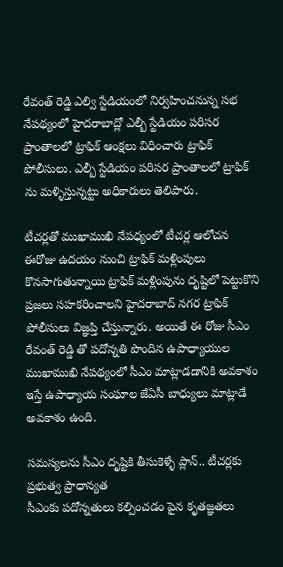రేవంత్ రెడ్డి ఎల్వి స్టేడియంలో నిర్వహించనున్న సభ నేపథ్యంలో హైదరాబాద్లో ఎల్బీ స్టేడియం పరిసర ప్రాంతాలలో ట్రాఫిక్ ఆంక్షలు విధించారు ట్రాఫిక్ పోలీసులు. ఎల్బీ స్టేడియం పరిసర ప్రాంతాలలో ట్రాఫిక్ ను మళ్ళిస్తున్నట్టు అధికారులు తెలిపారు.

టీచర్లతో ముఖాముఖి నేపధ్యంలో టీచర్ల ఆలోచన
ఈరోజు ఉదయం నుంచి ట్రాఫిక్ మళ్లింపులు కొనసాగుతున్నాయి ట్రాఫిక్ మళ్లింపును దృష్టిలో పెట్టుకొని ప్రజలు సహకరించాలని హైదరాబాద్ నగర ట్రాఫిక్ పోలీసులు విజ్ఞప్తి చేస్తున్నారు. అయితే ఈ రోజు సీఎం రేవంత్ రెడ్డి తో పదోన్నతి పొందిన ఉపాధ్యాయుల ముఖాముఖి నేపథ్యంలో సీఎం మాట్లాడడానికి అవకాశం ఇస్తే ఉపాధ్యాయ సంఘాల జేఏసీ బాధ్యులు మాట్లాడే అవకాశం ఉంది.

సమస్యలను సీఎం దృష్టికి తీసుకెళ్ళే ప్లాన్.. టీచర్లకు ప్రభుత్వ ప్రాధాన్యత
సీఎంకు పదోన్నతులు కల్పించడం పైన కృతజ్ఞతలు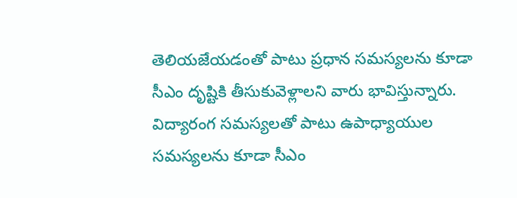తెలియజేయడంతో పాటు ప్రధాన సమస్యలను కూడా సీఎం దృష్టికి తీసుకువెళ్లాలని వారు భావిస్తున్నారు. విద్యారంగ సమస్యలతో పాటు ఉపాధ్యాయుల సమస్యలను కూడా సీఎం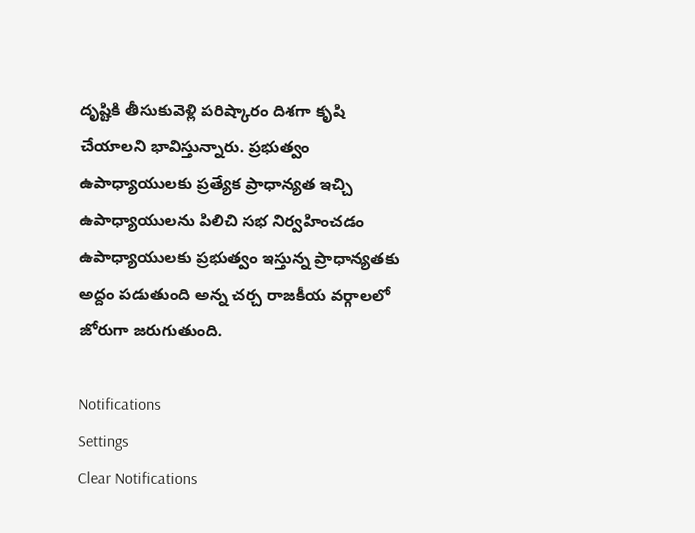దృష్టికి తీసుకువెళ్లి పరిష్కారం దిశగా కృషి చేయాలని భావిస్తున్నారు. ప్రభుత్వం ఉపాధ్యాయులకు ప్రత్యేక ప్రాధాన్యత ఇచ్చి ఉపాధ్యాయులను పిలిచి సభ నిర్వహించడం ఉపాధ్యాయులకు ప్రభుత్వం ఇస్తున్న ప్రాధాన్యతకు అద్దం పడుతుంది అన్న చర్చ రాజకీయ వర్గాలలో జోరుగా జరుగుతుంది.

Notifications
Settings
Clear Notifications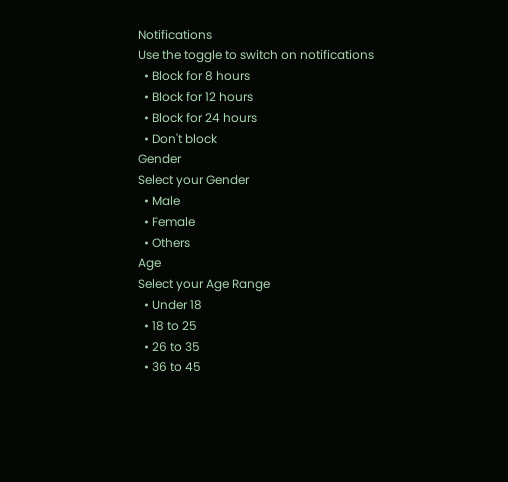Notifications
Use the toggle to switch on notifications
  • Block for 8 hours
  • Block for 12 hours
  • Block for 24 hours
  • Don't block
Gender
Select your Gender
  • Male
  • Female
  • Others
Age
Select your Age Range
  • Under 18
  • 18 to 25
  • 26 to 35
  • 36 to 45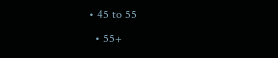• 45 to 55
  • 55+